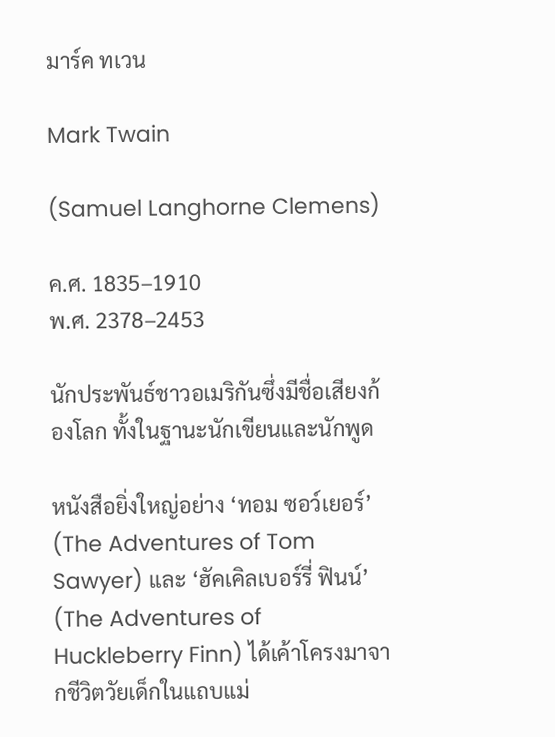มาร์ค ทเวน

Mark Twain

(Samuel Langhorne Clemens)

ค.ศ. 1835–1910
พ.ศ. 2378–2453

นักประพันธ์ชาวอเมริกันซึ่งมีชื่อเสียงก้องโลก ทั้งในฐานะนักเขียนและนักพูด

หนังสือยิ่งใหญ่อย่าง ‘ทอม ซอว์เยอร์’ (The Adventures of Tom Sawyer) และ ‘ฮัคเคิลเบอร์รี่ ฟินน์’ (The Adventures of Huckleberry Finn) ได้เค้าโครงมาจากชีวิตวัยเด็กในแถบแม่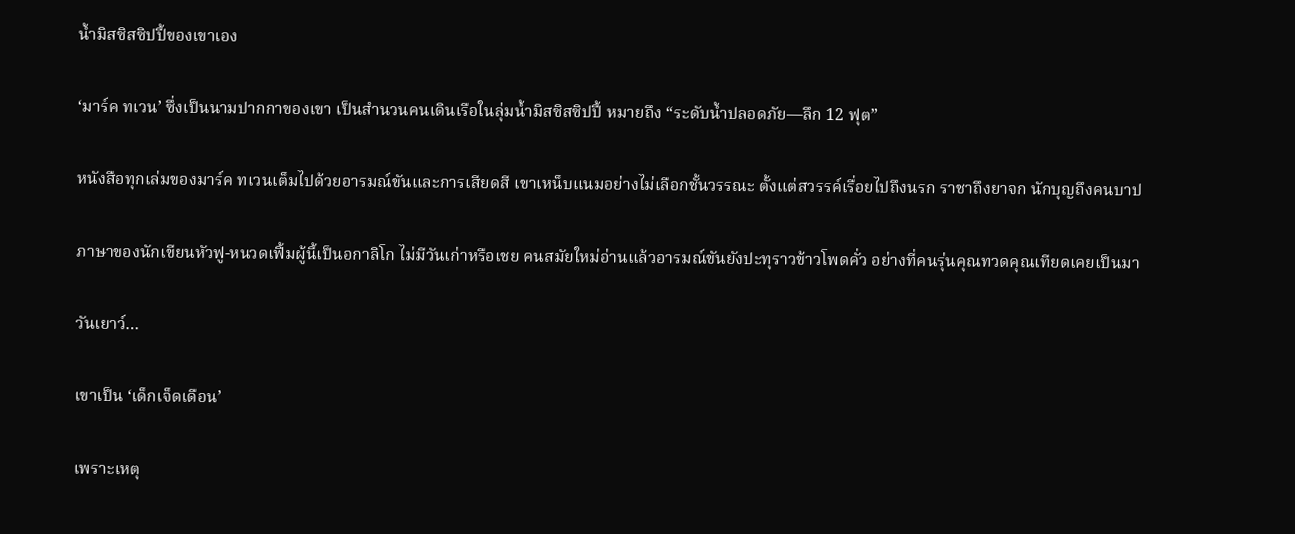น้ำมิสซิสซิปปี้ของเขาเอง

‘มาร์ค ทเวน’ ซึ่งเป็นนามปากกาของเขา เป็นสำนวนคนเดินเรือในลุ่มน้ำมิสซิสซิปปี้ หมายถึง “ระดับน้ำปลอดภัย—ลึก 12 ฟุต”

หนังสือทุกเล่มของมาร์ค ทเวนเต็มไปด้วยอารมณ์ขันและการเสียดสี เขาเหน็บแนมอย่างไม่เลือกชั้นวรรณะ ตั้งแต่สวรรค์เรื่อยไปถึงนรก ราชาถึงยาจก นักบุญถึงคนบาป

ภาษาของนักเขียนหัวฟู-หนวดเฟิ้มผู้นี้เป็นอกาลิโก ไม่มีวันเก่าหรือเชย คนสมัยใหม่อ่านแล้วอารมณ์ขันยังปะทุราวข้าวโพดคั่ว อย่างที่คนรุ่นคุณทวดคุณเทียดเคยเป็นมา

วันเยาว์…

เขาเป็น ‘เด็กเจ็ดเดือน’

เพราะเหตุ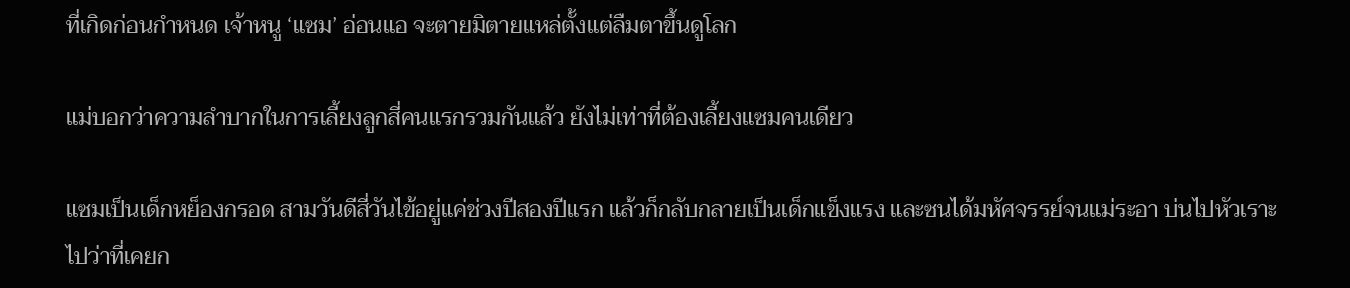ที่เกิดก่อนกำหนด เจ้าหนู ‘แซม’ อ่อนแอ จะตายมิตายแหล่ตั้งแต่ลืมตาขึ้นดูโลก

แม่บอกว่าความลำบากในการเลี้ยงลูกสี่คนแรกรวมกันแล้ว ยังไม่เท่าที่ต้องเลี้ยงแซมคนเดียว

แซมเป็นเด็กหย็องกรอด สามวันดีสี่วันไข้อยู่แค่ช่วงปีสองปีแรก แล้วก็กลับกลายเป็นเด็กแข็งแรง และซนได้มหัศจรรย์จนแม่ระอา บ่นไปหัวเราะไปว่าที่เคยก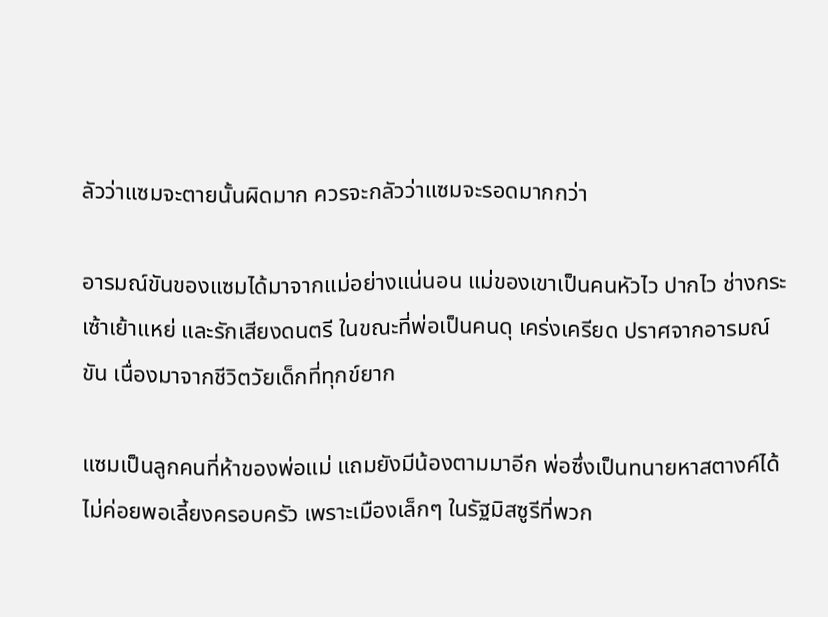ลัวว่าแซมจะตายนั้นผิดมาก ควรจะกลัวว่าแซมจะรอดมากกว่า

อารมณ์ขันของแซมได้มาจากแม่อย่างแน่นอน แม่ของเขาเป็นคนหัวไว ปากไว ช่างกระเซ้าเย้าแหย่ และรักเสียงดนตรี ในขณะที่พ่อเป็นคนดุ เคร่งเครียด ปราศจากอารมณ์ขัน เนื่องมาจากชีวิตวัยเด็กที่ทุกข์ยาก

แซมเป็นลูกคนที่ห้าของพ่อแม่ แถมยังมีน้องตามมาอีก พ่อซึ่งเป็นทนายหาสตางค์ได้ไม่ค่อยพอเลี้ยงครอบครัว เพราะเมืองเล็กๆ ในรัฐมิสซูรีที่พวก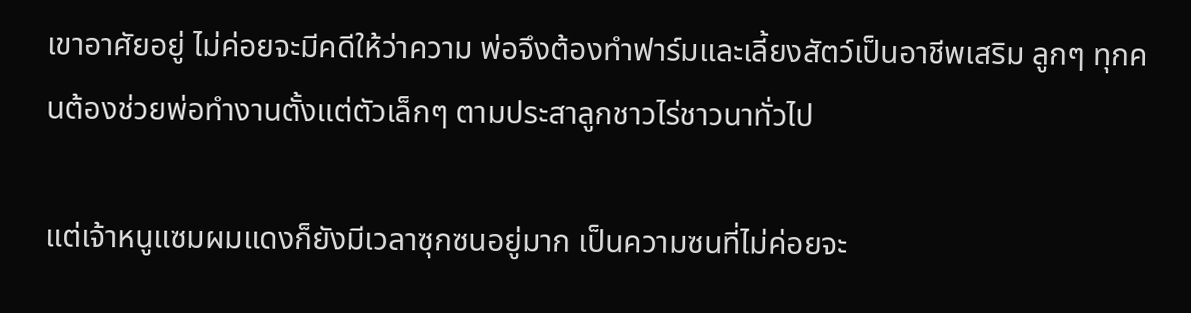เขาอาศัยอยู่ ไม่ค่อยจะมีคดีให้ว่าความ พ่อจึงต้องทำฟาร์มและเลี้ยงสัตว์เป็นอาชีพเสริม ลูกๆ ทุกคนต้องช่วยพ่อทำงานตั้งแต่ตัวเล็กๆ ตามประสาลูกชาวไร่ชาวนาทั่วไป

แต่เจ้าหนูแซมผมแดงก็ยังมีเวลาซุกซนอยู่มาก เป็นความซนที่ไม่ค่อยจะ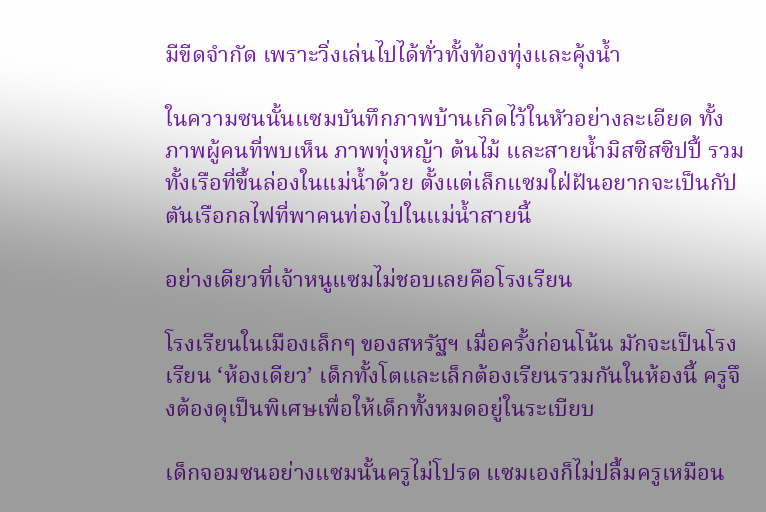มีขีดจำกัด เพราะวิ่งเล่นไปได้ทั่วทั้งท้องทุ่งและคุ้งน้ำ

ในความซนนั้นแซมบันทึกภาพบ้านเกิดไว้ในหัวอย่างละเอียด ทั้งภาพผู้คนที่พบเห็น ภาพทุ่งหญ้า ต้นไม้ และสายน้ำมิสซิสซิปปี้ รวมทั้งเรือที่ขึ้นล่องในแม่น้ำด้วย ตั้งแต่เล็กแซมใฝ่ฝันอยากจะเป็นกัปตันเรือกลไฟที่พาคนท่องไปในแม่น้ำสายนี้

อย่างเดียวที่เจ้าหนูแซมไม่ชอบเลยคือโรงเรียน

โรงเรียนในเมืองเล็กๆ ของสหรัฐฯ เมื่อครั้งก่อนโน้น มักจะเป็นโรงเรียน ‘ห้องเดียว’ เด็กทั้งโตและเล็กต้องเรียนรวมกันในห้องนี้ ครูจึงต้องดุเป็นพิเศษเพื่อให้เด็กทั้งหมดอยู่ในระเบียบ

เด็กจอมซนอย่างแซมนั้นครูไม่โปรด แซมเองก็ไม่ปลื้มครูเหมือน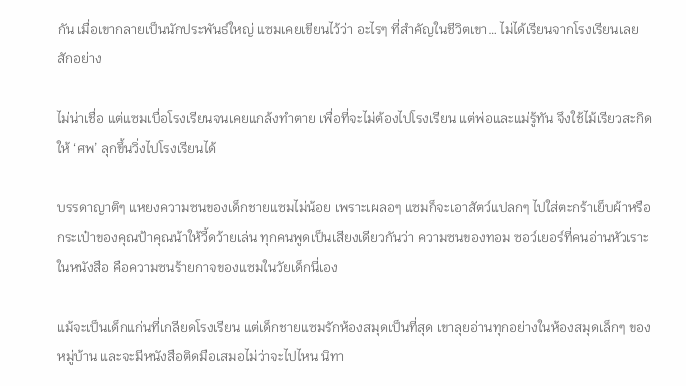กัน เมื่อเขากลายเป็นนักประพันธ์ใหญ่ แซมเคยเขียนไว้ว่า อะไรๆ ที่สำคัญในชีวิตเขา… ไม่ได้เรียนจากโรงเรียนเลยสักอย่าง

ไม่น่าเชื่อ แต่แซมเบื่อโรงเรียนจนเคยแกล้งทำตาย เพื่อที่จะไม่ต้องไปโรงเรียน แต่พ่อและแม่รู้ทัน จึงใช้ไม้เรียวสะกิดให้ ‘ศพ’ ลุกขึ้นวิ่งไปโรงเรียนได้

บรรดาญาติๆ แหยงความซนของเด็กชายแซมไม่น้อย เพราะเผลอๆ แซมก็จะเอาสัตว์แปลกๆ ไปใส่ตะกร้าเย็บผ้าหรือกระเป๋าของคุณป้าคุณน้าให้วี้ดว้ายเล่น ทุกคนพูดเป็นเสียงเดียวกันว่า ความซนของทอม ซอว์เยอร์ที่คนอ่านหัวเราะในหนังสือ คือความซนร้ายกาจของแซมในวัยเด็กนี่เอง

แม้จะเป็นเด็กแก่นที่เกลียดโรงเรียน แต่เด็กชายแซมรักห้องสมุดเป็นที่สุด เขาลุยอ่านทุกอย่างในห้องสมุดเล็กๆ ของหมู่บ้าน และจะมีหนังสือติดมือเสมอไม่ว่าจะไปไหน นิทา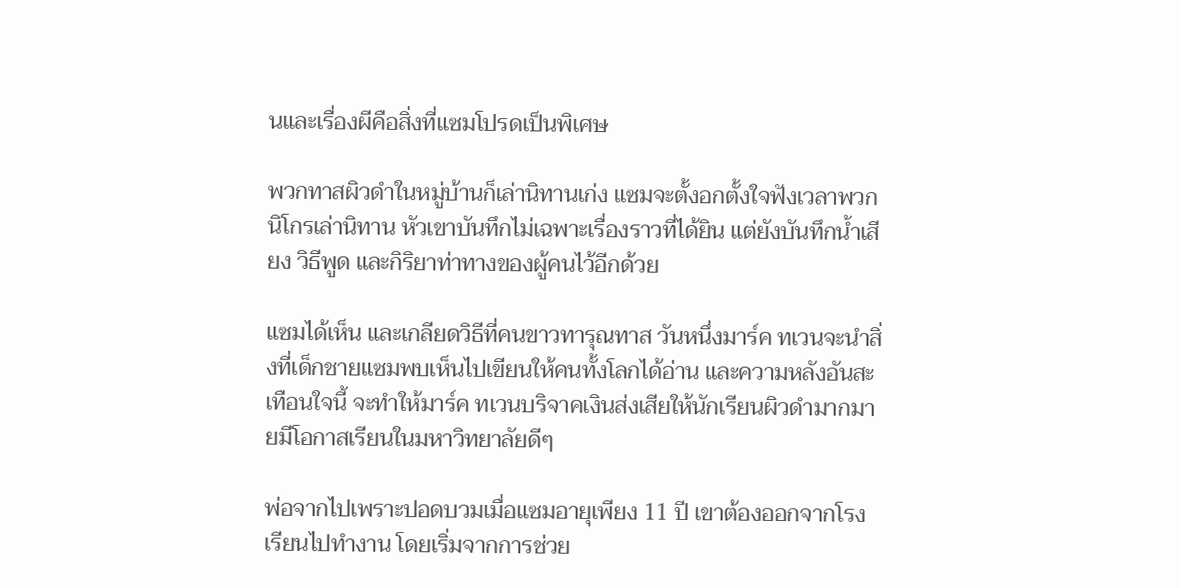นและเรื่องผีคือสิ่งที่แซมโปรดเป็นพิเศษ

พวกทาสผิวดำในหมู่บ้านก็เล่านิทานเก่ง แซมจะตั้งอกตั้งใจฟังเวลาพวกนิโกรเล่านิทาน หัวเขาบันทึกไม่เฉพาะเรื่องราวที่ได้ยิน แต่ยังบันทึกน้ำเสียง วิธีพูด และกิริยาท่าทางของผู้คนไว้อีกด้วย

แซมได้เห็น และเกลียดวิธีที่คนขาวทารุณทาส วันหนึ่งมาร์ค ทเวนจะนำสิ่งที่เด็กชายแซมพบเห็นไปเขียนให้คนทั้งโลกได้อ่าน และความหลังอันสะเทือนใจนี้ จะทำให้มาร์ค ทเวนบริจาคเงินส่งเสียให้นักเรียนผิวดำมากมายมีโอกาสเรียนในมหาวิทยาลัยดีๆ

พ่อจากไปเพราะปอดบวมเมื่อแซมอายุเพียง 11 ปี เขาต้องออกจากโรงเรียนไปทำงาน โดยเริ่มจากการช่วย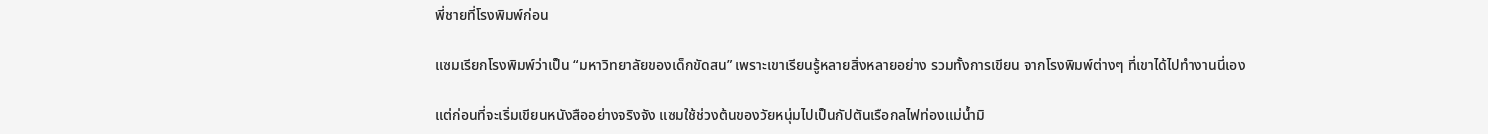พี่ชายที่โรงพิมพ์ก่อน

แซมเรียกโรงพิมพ์ว่าเป็น “มหาวิทยาลัยของเด็กขัดสน” เพราะเขาเรียนรู้หลายสิ่งหลายอย่าง รวมทั้งการเขียน จากโรงพิมพ์ต่างๆ ที่เขาได้ไปทำงานนี่เอง

แต่ก่อนที่จะเริ่มเขียนหนังสืออย่างจริงจัง แซมใช้ช่วงต้นของวัยหนุ่มไปเป็นกัปตันเรือกลไฟท่องแม่น้ำมิ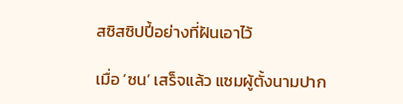สซิสซิปปี้อย่างที่ฝันเอาไว้

เมื่อ ‘ซน’ เสร็จแล้ว แซมผู้ตั้งนามปาก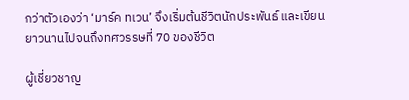กว่าตัวเองว่า ‘มาร์ค ทเวน’ จึงเริ่มต้นชีวิตนักประพันธ์ และเขียนยาวนานไปจนถึงทศวรรษที่ 70 ของชีวิต

ผู้เชี่ยวชาญ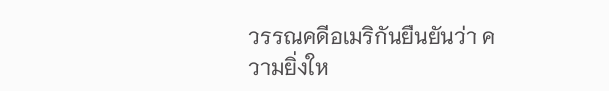วรรณคดีอเมริกันยืนยันว่า ความยิ่งให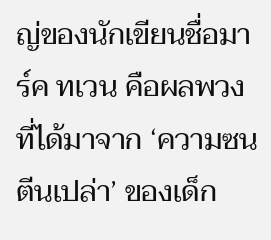ญ่ของนักเขียนชื่อมาร์ค ทเวน คือผลพวงที่ได้มาจาก ‘ความซนตีนเปล่า’ ของเด็ก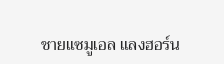ชายแซมูเอล แลงฮอร์น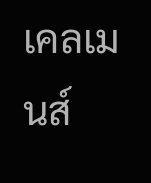เคลเมนส์